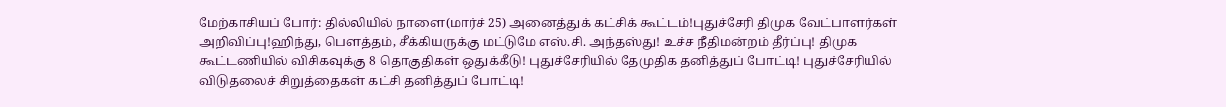மேற்காசியப் போர்: தில்லியில் நாளை(மார்ச் 25) அனைத்துக் கட்சிக் கூட்டம்!புதுச்சேரி திமுக வேட்பாளர்கள் அறிவிப்பு!ஹிந்து, பெளத்தம், சீக்கியருக்கு மட்டுமே எஸ்.சி. அந்தஸ்து! உச்ச நீதிமன்றம் தீர்ப்பு! திமுக கூட்டணியில் விசிகவுக்கு 8 தொகுதிகள் ஒதுக்கீடு! புதுச்சேரியில் தேமுதிக தனித்துப் போட்டி! புதுச்சேரியில் விடுதலைச் சிறுத்தைகள் கட்சி தனித்துப் போட்டி!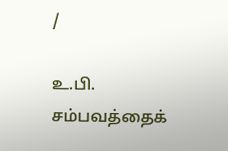/

உ.பி. சம்பவத்தைக்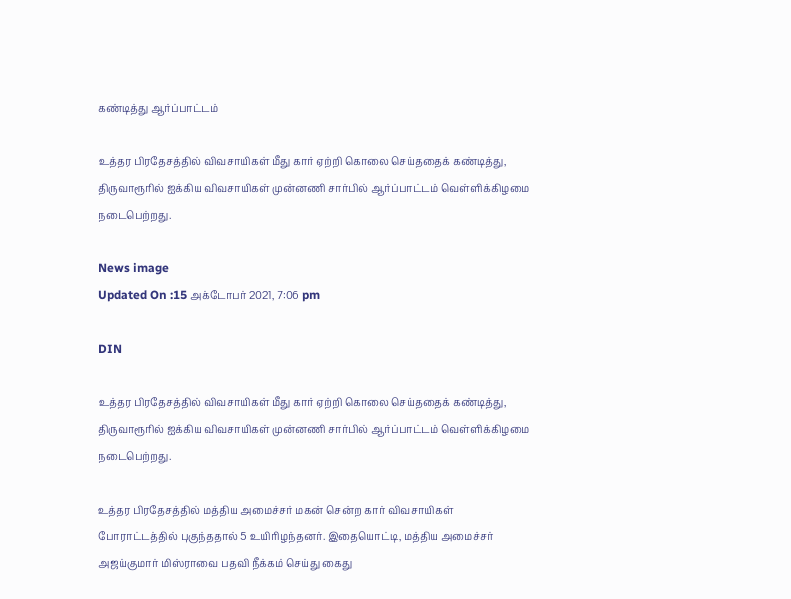கண்டித்து ஆர்ப்பாட்டம்

உத்தர பிரதேசத்தில் விவசாயிகள் மீது கார் ஏற்றி கொலை செய்ததைக் கண்டித்து, திருவாரூரில் ஐக்கிய விவசாயிகள் முன்னணி சார்பில் ஆர்ப்பாட்டம் வெள்ளிக்கிழமை நடைபெற்றது.

News image
Updated On :15 அக்டோபர் 2021, 7:06 pm

DIN

உத்தர பிரதேசத்தில் விவசாயிகள் மீது கார் ஏற்றி கொலை செய்ததைக் கண்டித்து, திருவாரூரில் ஐக்கிய விவசாயிகள் முன்னணி சார்பில் ஆர்ப்பாட்டம் வெள்ளிக்கிழமை நடைபெற்றது.

உத்தர பிரதேசத்தில் மத்திய அமைச்சர் மகன் சென்ற கார் விவசாயிகள் போராட்டத்தில் புகுந்ததால் 5 உயிரிழந்தனர். இதையொட்டி, மத்திய அமைச்சர் அஜய்குமார் மிஸ்ராவை பதவி நீக்கம் செய்து கைது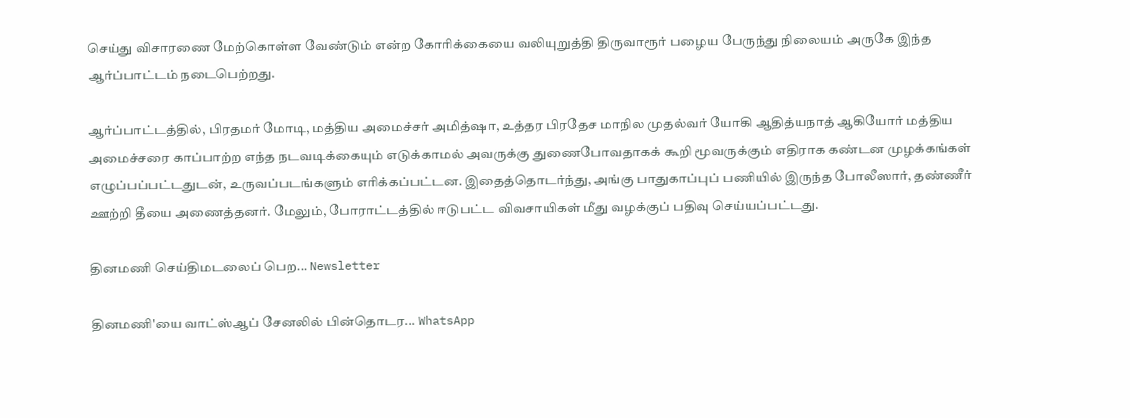செய்து விசாரணை மேற்கொள்ள வேண்டும் என்ற கோரிக்கையை வலியுறுத்தி திருவாரூர் பழைய பேருந்து நிலையம் அருகே இந்த ஆர்ப்பாட்டம் நடைபெற்றது.

ஆர்ப்பாட்டத்தில், பிரதமர் மோடி, மத்திய அமைச்சர் அமித்ஷா, உத்தர பிரதேச மாநில முதல்வர் யோகி ஆதித்யநாத் ஆகியோர் மத்திய அமைச்சரை காப்பாற்ற எந்த நடவடிக்கையும் எடுக்காமல் அவருக்கு துணைபோவதாகக் கூறி மூவருக்கும் எதிராக கண்டன முழக்கங்கள் எழுப்பப்பட்டதுடன், உருவப்படங்களும் எரிக்கப்பட்டன. இதைத்தொடர்ந்து, அங்கு பாதுகாப்புப் பணியில் இருந்த போலீஸார், தண்ணீர் ஊற்றி தீயை அணைத்தனர். மேலும், போராட்டத்தில் ஈடுபட்ட விவசாயிகள் மீது வழக்குப் பதிவு செய்யப்பட்டது.

தினமணி செய்திமடலைப் பெற... Newsletter

தினமணி'யை வாட்ஸ்ஆப் சேனலில் பின்தொடர... WhatsApp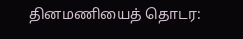தினமணியைத் தொடர: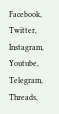Facebook, Twitter, Instagram, Youtube, Telegram, Threads,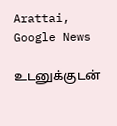Arattai, Google News

உடனுக்குடன்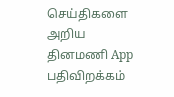செய்திகளை அறிய தினமணி App பதிவிறக்கம்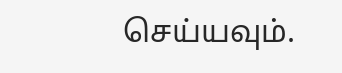செய்யவும்.